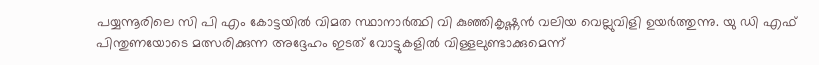പയ്യന്നൂരിലെ സി പി എം കോട്ടയിൽ വിമത സ്ഥാനാർത്ഥി വി കുഞ്ഞികൃഷ്ണൻ വലിയ വെല്ലുവിളി ഉയർത്തുന്നു. യു ഡി എഫ് പിന്തുണയോടെ മത്സരിക്കുന്ന അദ്ദേഹം ഇടത് വോട്ടുകളിൽ വിള്ളലുണ്ടാക്കുമെന്ന്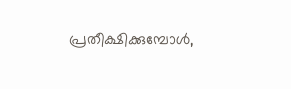പ്രതീക്ഷിക്കുമ്പോൾ,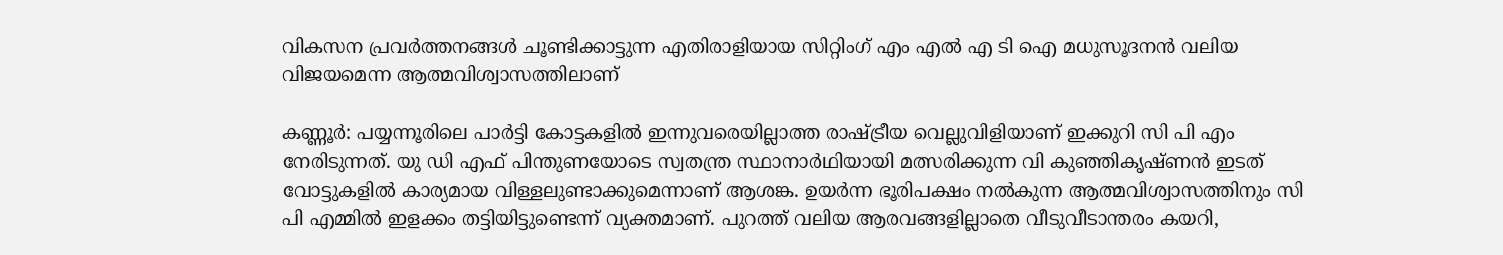വികസന പ്രവർത്തനങ്ങൾ ചൂണ്ടിക്കാട്ടുന്ന എതിരാളിയായ സിറ്റിംഗ് എം എൽ എ ടി ഐ മധുസൂദനൻ വലിയ വിജയമെന്ന ആത്മവിശ്വാസത്തിലാണ്

കണ്ണൂർ: പയ്യന്നൂരിലെ പാര്‍ട്ടി കോട്ടകളില്‍ ഇന്നുവരെയില്ലാത്ത രാഷ്ട്രീയ വെല്ലുവിളിയാണ് ഇക്കുറി സി പി എം നേരിടുന്നത്. യു ഡി എഫ് പിന്തുണയോടെ സ്വതന്ത്ര സ്ഥാനാര്‍ഥിയായി മത്സരിക്കുന്ന വി കുഞ്ഞികൃഷ്ണന്‍ ഇടത് വോട്ടുകളില്‍ കാര്യമായ വിള്ളലുണ്ടാക്കുമെന്നാണ് ആശങ്ക. ഉയര്‍ന്ന ഭൂരിപക്ഷം നല്‍കുന്ന ആത്മവിശ്വാസത്തിനും സി പി എമ്മില്‍ ഇളക്കം തട്ടിയിട്ടുണ്ടെന്ന് വ്യക്തമാണ്. പുറത്ത് വലിയ ആരവങ്ങളില്ലാതെ വീടുവീടാന്തരം കയറി,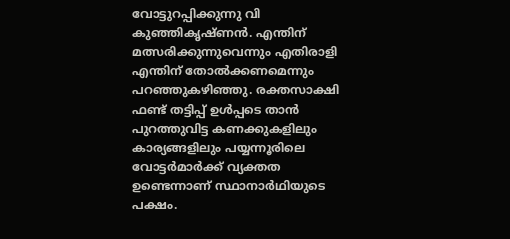വോട്ടുറപ്പിക്കുന്നു വി കുഞ്ഞികൃഷ്ണന്‍. എന്തിന് മത്സരിക്കുന്നുവെന്നും എതിരാളി എന്തിന് തോല്‍ക്കണമെന്നും പറഞ്ഞുകഴിഞ്ഞു. രക്തസാക്ഷി ഫണ്ട് തട്ടിപ്പ് ഉള്‍പ്പടെ താന്‍ പുറത്തുവിട്ട കണക്കുകളിലും കാര്യങ്ങളിലും പയ്യന്നൂരിലെ വോട്ടര്‍മാര്‍ക്ക് വ്യക്തത ഉണ്ടെന്നാണ് സ്ഥാനാര്‍ഥിയുടെ പക്ഷം.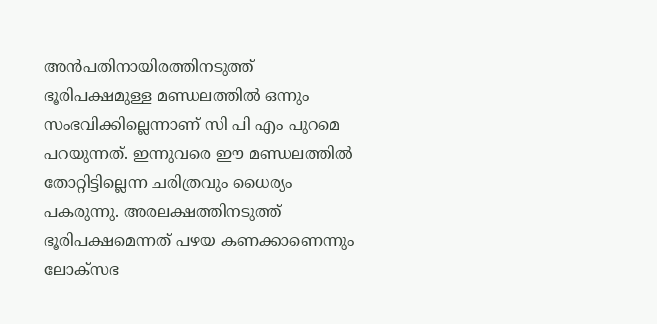അന്‍പതിനായിരത്തിനടുത്ത് ഭൂരിപക്ഷമുള്ള മണ്ഡലത്തില്‍ ഒന്നും സംഭവിക്കില്ലെന്നാണ് സി പി എം പുറമെ പറയുന്നത്. ഇന്നുവരെ ഈ മണ്ഡലത്തില്‍ തോറ്റിട്ടില്ലെന്ന ചരിത്രവും ധൈര്യം പകരുന്നു. അരലക്ഷത്തിനടുത്ത് ഭൂരിപക്ഷമെന്നത് പഴയ കണക്കാണെന്നും ലോക്സഭ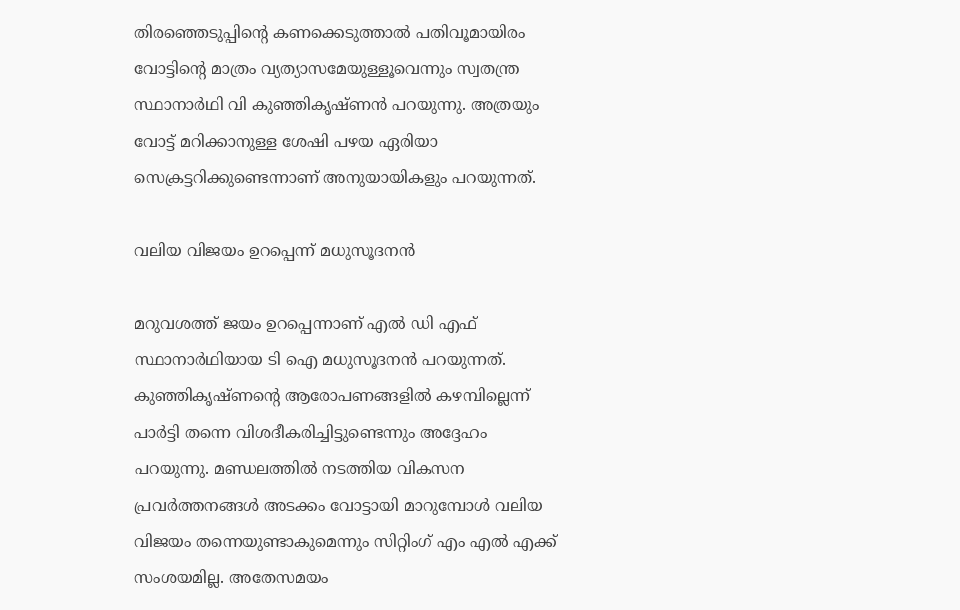തിരഞ്ഞെടുപ്പിന്‍റെ കണക്കെടുത്താല്‍ പതിവൂമായിരം വോട്ടിന്‍റെ മാത്രം വ്യത്യാസമേയുള്ളൂവെന്നും സ്വതന്ത്ര സ്ഥാനാര്‍ഥി വി കുഞ്ഞികൃഷ്ണന്‍ പറയുന്നു. അത്രയും വോട്ട് മറിക്കാനുള്ള ശേഷി പഴയ ഏരിയാ സെക്രട്ടറിക്കുണ്ടെന്നാണ് അനുയായികളും പറയുന്നത്.

വലിയ വിജയം ഉറപ്പെന്ന് മധുസൂദനൻ

മറുവശത്ത് ജയം ഉറപ്പെന്നാണ് എൽ ഡി എഫ് സ്ഥാനാർഥിയായ ടി ഐ മധുസൂദനൻ പറയുന്നത്. കുഞ്ഞികൃഷ്ണന്‍റെ ആരോപണങ്ങളിൽ കഴമ്പില്ലെന്ന് പാർട്ടി തന്നെ വിശദീകരിച്ചിട്ടുണ്ടെന്നും അദ്ദേഹം പറയുന്നു. മണ്ഡലത്തിൽ നടത്തിയ വികസന പ്രവർത്തനങ്ങൾ അടക്കം വോട്ടായി മാറുമ്പോൾ വലിയ വിജയം തന്നെയുണ്ടാകുമെന്നും സിറ്റിംഗ് എം എൽ എക്ക് സംശയമില്ല. അതേസമയം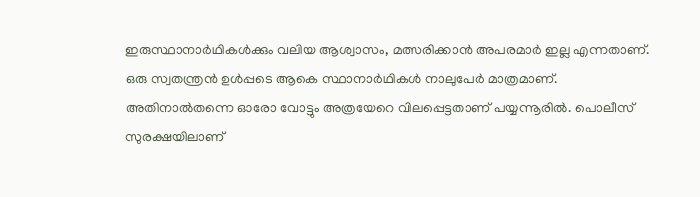ഇരുസ്ഥാനാര്‍ഥികൾക്കും വലിയ ആശ്വാസം, മത്സരിക്കാൻ അപരമാര്‍ ഇല്ല എന്നതാണ്. ഒരു സ്വതന്ത്രന്‍ ഉള്‍പ്പടെ ആകെ സ്ഥാനാര്‍ഥികള്‍ നാലുപേര്‍ മാത്രമാണ്. അതിനാല്‍തന്നെ ഓരോ വോട്ടും അത്രയേറെ വിലപ്പെട്ടതാണ് പയ്യന്നൂരിൽ. പൊലീസ് സുരക്ഷയിലാണ്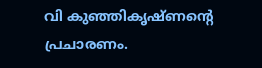വി കുഞ്ഞികൃഷ്ണന്‍റെ പ്രചാരണം.